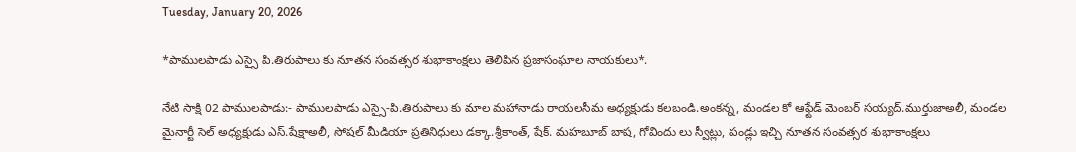Tuesday, January 20, 2026

*పాములపాడు ఎస్సై పి.తిరుపాలు కు నూతన సంవత్సర శుభాకాంక్షలు తెలిపిన ప్రజాసంఘాల నాయకులు*.

నేటి సాక్షి 02 పాములపాడు:- పాములపాడు ఎస్సై-పి.తిరుపాలు కు మాల మహానాడు రాయలసీమ అధ్యక్షుడు కలబండి.అంకన్న, మండల కో ఆఫ్టేడ్ మెంబర్ సయ్యద్.ముర్తుజాఅలీ, మండల మైనార్టీ సెల్ అధ్యక్షుడు ఎస్.షేక్షాఅలీ, సోషల్ మీడియా ప్రతినిధులు డక్కా.శ్రీకాంత్, షేక్. మహబూబ్ బాష, గోవిందు లు స్వీట్లు, పండ్లు ఇచ్చి నూతన సంవత్సర శుభాకాంక్షలు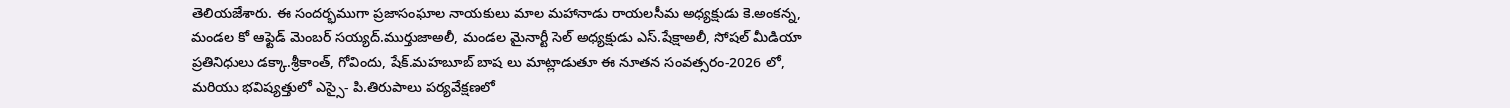తెలియజేశారు. ఈ సందర్భముగా ప్రజాసంఘాల నాయకులు మాల మహానాడు రాయలసీమ అధ్యక్షుడు కె.అంకన్న, మండల కో ఆఫ్టెడ్ మెంబర్ సయ్యద్.ముర్తుజాఅలీ, మండల మైనార్టీ సెల్ అధ్యక్షుడు ఎస్.షేక్షాఅలీ, సోషల్ మీడియా ప్రతినిధులు డక్కా.శ్రీకాంత్, గోవిందు, షేక్.మహబూబ్ బాష లు మాట్లాడుతూ ఈ నూతన సంవత్సరం-2026 లో, మరియు భవిష్యత్తులో ఎస్సై- పి.తిరుపాలు పర్యవేక్షణలో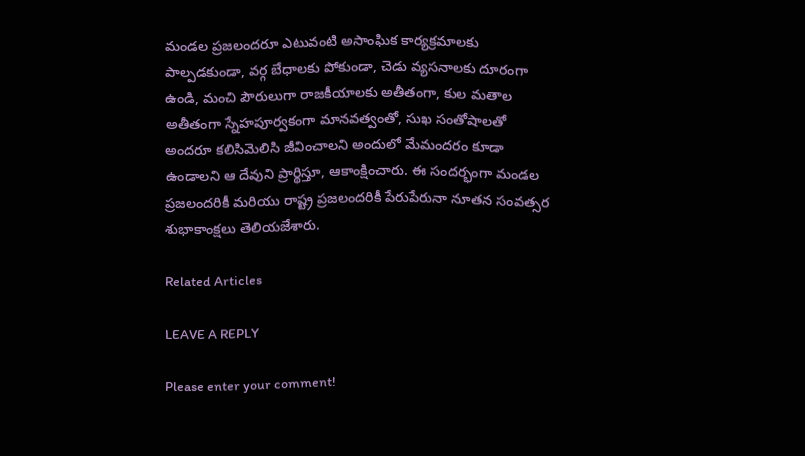మండల ప్రజలందరూ ఎటువంటి అసాంఘిక కార్యక్రమాలకు పాల్పడకుండా, వర్గ బేధాలకు పోకుండా, చెడు వ్యసనాలకు దూరంగా ఉండి, మంచి పౌరులుగా రాజకీయాలకు అతీతంగా, కుల మతాల అతీతంగా స్నేహపూర్వకంగా మానవత్వంతో, సుఖ సంతోషాలతో అందరూ కలిసిమెలిసి జీవించాలని అందులో మేమందరం కూడా ఉండాలని ఆ దేవుని ప్రార్థిస్తూ, ఆకాంక్షించారు. ఈ సందర్భంగా మండల ప్రజలందరికీ మరియు రాష్ట్ర ప్రజలందరికీ పేరుపేరునా నూతన సంవత్సర శుభాకాంక్షలు తెలియజేశారు.

Related Articles

LEAVE A REPLY

Please enter your comment!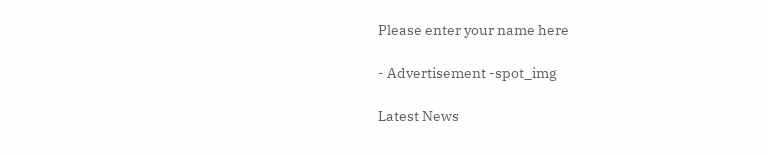Please enter your name here

- Advertisement -spot_img

Latest News